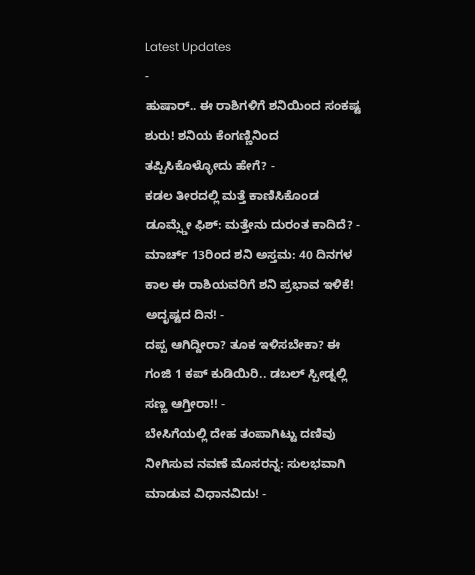Latest Updates
-
ಹುಷಾರ್.. ಈ ರಾಶಿಗಳಿಗೆ ಶನಿಯಿಂದ ಸಂಕಷ್ಟ ಶುರು! ಶನಿಯ ಕೆಂಗಣ್ಣಿನಿಂದ ತಪ್ಪಿಸಿಕೊಳ್ಳೋದು ಹೇಗೆ? -
ಕಡಲ ತೀರದಲ್ಲಿ ಮತ್ತೆ ಕಾಣಿಸಿಕೊಂಡ ಡೂಮ್ಸ್ಡೇ ಫಿಶ್: ಮತ್ತೇನು ದುರಂತ ಕಾದಿದೆ? -
ಮಾರ್ಚ್ 13ರಿಂದ ಶನಿ ಅಸ್ತಮ: 40 ದಿನಗಳ ಕಾಲ ಈ ರಾಶಿಯವರಿಗೆ ಶನಿ ಪ್ರಭಾವ ಇಳಿಕೆ! ಅದೃಷ್ಟದ ದಿನ! -
ದಪ್ಪ ಆಗಿದ್ದೀರಾ? ತೂಕ ಇಳಿಸಬೇಕಾ? ಈ ಗಂಜಿ 1 ಕಪ್ ಕುಡಿಯಿರಿ.. ಡಬಲ್ ಸ್ಪೀಡ್ನಲ್ಲಿ ಸಣ್ಣ ಆಗ್ತೀರಾ!! -
ಬೇಸಿಗೆಯಲ್ಲಿ ದೇಹ ತಂಪಾಗಿಟ್ಟು ದಣಿವು ನೀಗಿಸುವ ನವಣೆ ಮೊಸರನ್ನ: ಸುಲಭವಾಗಿ ಮಾಡುವ ವಿಧಾನವಿದು! -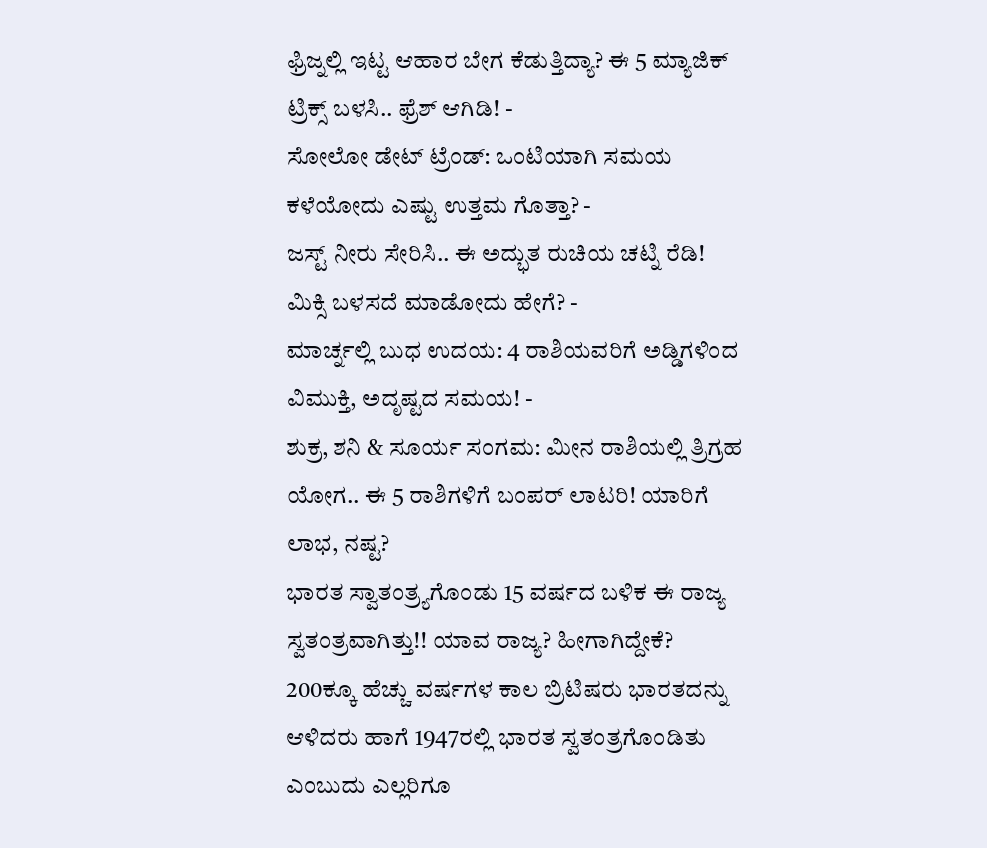ಫ್ರಿಜ್ನಲ್ಲಿ ಇಟ್ಟ ಆಹಾರ ಬೇಗ ಕೆಡುತ್ತಿದ್ಯಾ? ಈ 5 ಮ್ಯಾಜಿಕ್ ಟ್ರಿಕ್ಸ್ ಬಳಸಿ.. ಫ್ರೆಶ್ ಆಗಿಡಿ! -
ಸೋಲೋ ಡೇಟ್ ಟ್ರೆಂಡ್: ಒಂಟಿಯಾಗಿ ಸಮಯ ಕಳೆಯೋದು ಎಷ್ಟು ಉತ್ತಮ ಗೊತ್ತಾ? -
ಜಸ್ಟ್ ನೀರು ಸೇರಿಸಿ.. ಈ ಅದ್ಭುತ ರುಚಿಯ ಚಟ್ನಿ ರೆಡಿ! ಮಿಕ್ಸಿ ಬಳಸದೆ ಮಾಡೋದು ಹೇಗೆ? -
ಮಾರ್ಚ್ನಲ್ಲಿ ಬುಧ ಉದಯ: 4 ರಾಶಿಯವರಿಗೆ ಅಡ್ಡಿಗಳಿಂದ ವಿಮುಕ್ತಿ, ಅದೃಷ್ಟದ ಸಮಯ! -
ಶುಕ್ರ, ಶನಿ & ಸೂರ್ಯ ಸಂಗಮ: ಮೀನ ರಾಶಿಯಲ್ಲಿ ತ್ರಿಗ್ರಹ ಯೋಗ.. ಈ 5 ರಾಶಿಗಳಿಗೆ ಬಂಪರ್ ಲಾಟರಿ! ಯಾರಿಗೆ ಲಾಭ, ನಷ್ಟ?
ಭಾರತ ಸ್ವಾತಂತ್ರ್ಯಗೊಂಡು 15 ವರ್ಷದ ಬಳಿಕ ಈ ರಾಜ್ಯ ಸ್ವತಂತ್ರವಾಗಿತ್ತು!! ಯಾವ ರಾಜ್ಯ? ಹೀಗಾಗಿದ್ದೇಕೆ?
200ಕ್ಕೂ ಹೆಚ್ಚು ವರ್ಷಗಳ ಕಾಲ ಬ್ರಿಟಿಷರು ಭಾರತದನ್ನು ಆಳಿದರು ಹಾಗೆ 1947ರಲ್ಲಿ ಭಾರತ ಸ್ವತಂತ್ರಗೊಂಡಿತು ಎಂಬುದು ಎಲ್ಲರಿಗೂ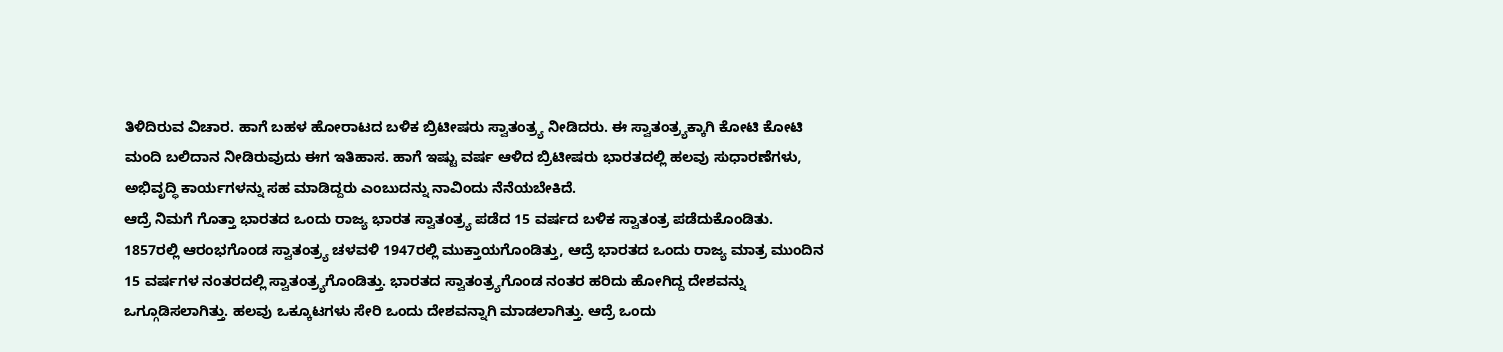ತಿಳಿದಿರುವ ವಿಚಾರ. ಹಾಗೆ ಬಹಳ ಹೋರಾಟದ ಬಳಿಕ ಬ್ರಿಟೀಷರು ಸ್ವಾತಂತ್ರ್ಯ ನೀಡಿದರು. ಈ ಸ್ವಾತಂತ್ರ್ಯಕ್ಕಾಗಿ ಕೋಟಿ ಕೋಟಿ ಮಂದಿ ಬಲಿದಾನ ನೀಡಿರುವುದು ಈಗ ಇತಿಹಾಸ. ಹಾಗೆ ಇಷ್ಟು ವರ್ಷ ಆಳಿದ ಬ್ರಿಟೀಷರು ಭಾರತದಲ್ಲಿ ಹಲವು ಸುಧಾರಣೆಗಳು, ಅಭಿವೃದ್ಧಿ ಕಾರ್ಯಗಳನ್ನು ಸಹ ಮಾಡಿದ್ದರು ಎಂಬುದನ್ನು ನಾವಿಂದು ನೆನೆಯಬೇಕಿದೆ.
ಆದ್ರೆ ನಿಮಗೆ ಗೊತ್ತಾ ಭಾರತದ ಒಂದು ರಾಜ್ಯ ಭಾರತ ಸ್ವಾತಂತ್ರ್ಯ ಪಡೆದ 15 ವರ್ಷದ ಬಳಿಕ ಸ್ವಾತಂತ್ರ ಪಡೆದುಕೊಂಡಿತು. 1857ರಲ್ಲಿ ಆರಂಭಗೊಂಡ ಸ್ವಾತಂತ್ರ್ಯ ಚಳವಳಿ 1947ರಲ್ಲಿ ಮುಕ್ತಾಯಗೊಂಡಿತ್ತು, ಆದ್ರೆ ಭಾರತದ ಒಂದು ರಾಜ್ಯ ಮಾತ್ರ ಮುಂದಿನ 15 ವರ್ಷಗಳ ನಂತರದಲ್ಲಿ ಸ್ವಾತಂತ್ರ್ಯಗೊಂಡಿತ್ತು. ಭಾರತದ ಸ್ವಾತಂತ್ರ್ಯಗೊಂಡ ನಂತರ ಹರಿದು ಹೋಗಿದ್ದ ದೇಶವನ್ನು ಒಗ್ಗೂಡಿಸಲಾಗಿತ್ತು. ಹಲವು ಒಕ್ಕೂಟಗಳು ಸೇರಿ ಒಂದು ದೇಶವನ್ನಾಗಿ ಮಾಡಲಾಗಿತ್ತು. ಆದ್ರೆ ಒಂದು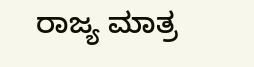ರಾಜ್ಯ ಮಾತ್ರ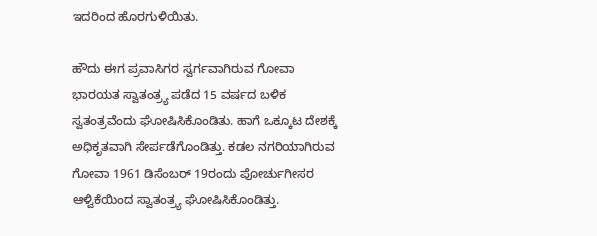ಇದರಿಂದ ಹೊರಗುಳಿಯಿತು.

ಹೌದು ಈಗ ಪ್ರವಾಸಿಗರ ಸ್ವರ್ಗವಾಗಿರುವ ಗೋವಾ ಭಾರಯತ ಸ್ವಾತಂತ್ರ್ಯ ಪಡೆದ 15 ವರ್ಷದ ಬಳಿಕ ಸ್ವತಂತ್ರವೆಂದು ಘೋಷಿಸಿಕೊಂಡಿತು. ಹಾಗೆ ಒಕ್ಕೂಟ ದೇಶಕ್ಕೆ ಅಧಿಕೃತವಾಗಿ ಸೇರ್ಪಡೆಗೊಂಡಿತ್ತು. ಕಡಲ ನಗರಿಯಾಗಿರುವ ಗೋವಾ 1961 ಡಿಸೆಂಬರ್ 19ರಂದು ಪೋರ್ಚುಗೀಸರ ಆಳ್ವಿಕೆಯಿಂದ ಸ್ವಾತಂತ್ರ್ಯ ಘೋಷಿಸಿಕೊಂಡಿತ್ತು.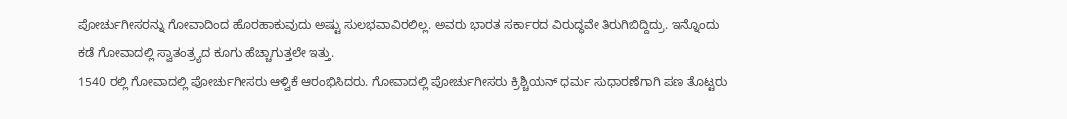ಪೋರ್ಚುಗೀಸರನ್ನು ಗೋವಾದಿಂದ ಹೊರಹಾಕುವುದು ಅಷ್ಟು ಸುಲಭವಾವಿರಲಿಲ್ಲ. ಅವರು ಭಾರತ ಸರ್ಕಾರದ ವಿರುದ್ಧವೇ ತಿರುಗಿಬಿದ್ದಿದ್ರು. ಇನ್ನೊಂದು ಕಡೆ ಗೋವಾದಲ್ಲಿ ಸ್ವಾತಂತ್ರ್ಯದ ಕೂಗು ಹೆಚ್ಚಾಗುತ್ತಲೇ ಇತ್ತು.
1540 ರಲ್ಲಿ ಗೋವಾದಲ್ಲಿ ಪೋರ್ಚುಗೀಸರು ಆಳ್ವಿಕೆ ಆರಂಭಿಸಿದರು. ಗೋವಾದಲ್ಲಿ ಪೋರ್ಚುಗೀಸರು ಕ್ರಿಶ್ಚಿಯನ್ ಧರ್ಮ ಸುಧಾರಣೆಗಾಗಿ ಪಣ ತೊಟ್ಟರು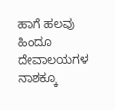ಹಾಗೆ ಹಲವು ಹಿಂದೂ ದೇವಾಲಯಗಳ ನಾಶಕ್ಕೂ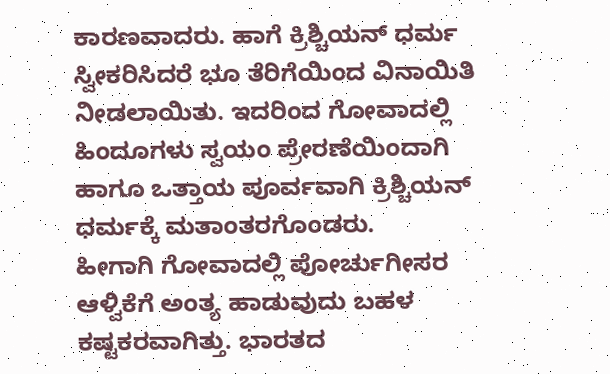ಕಾರಣವಾದರು. ಹಾಗೆ ಕ್ರಿಶ್ಚಿಯನ್ ಧರ್ಮ ಸ್ವೀಕರಿಸಿದರೆ ಭೂ ತೆರಿಗೆಯಿಂದ ವಿನಾಯಿತಿ ನೀಡಲಾಯಿತು. ಇದರಿಂದ ಗೋವಾದಲ್ಲಿ ಹಿಂದೂಗಳು ಸ್ವಯಂ ಪ್ರೇರಣೆಯಿಂದಾಗಿ ಹಾಗೂ ಒತ್ತಾಯ ಪೂರ್ವವಾಗಿ ಕ್ರಿಶ್ಚಿಯನ್ ಧರ್ಮಕ್ಕೆ ಮತಾಂತರಗೊಂಡರು.
ಹೀಗಾಗಿ ಗೋವಾದಲ್ಲಿ ಪೋರ್ಚುಗೀಸರ ಆಳ್ವಿಕೆಗೆ ಅಂತ್ಯ ಹಾಡುವುದು ಬಹಳ ಕಷ್ಟಕರವಾಗಿತ್ತು. ಭಾರತದ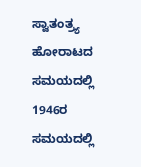ಸ್ವಾತಂತ್ರ್ಯ ಹೋರಾಟದ ಸಮಯದಲ್ಲಿ 1946ರ ಸಮಯದಲ್ಲಿ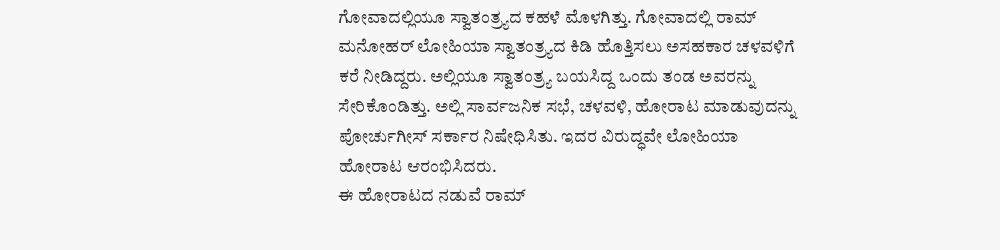ಗೋವಾದಲ್ಲಿಯೂ ಸ್ವಾತಂತ್ರ್ಯದ ಕಹಳೆ ಮೊಳಗಿತ್ತು. ಗೋವಾದಲ್ಲಿ ರಾಮ್ ಮನೋಹರ್ ಲೋಹಿಯಾ ಸ್ವಾತಂತ್ರ್ಯದ ಕಿಡಿ ಹೊತ್ತಿಸಲು ಅಸಹಕಾರ ಚಳವಳಿಗೆ ಕರೆ ನೀಡಿದ್ದರು. ಅಲ್ಲಿಯೂ ಸ್ವಾತಂತ್ರ್ಯ ಬಯಸಿದ್ದ ಒಂದು ತಂಡ ಅವರನ್ನು ಸೇರಿಕೊಂಡಿತ್ತು. ಅಲ್ಲಿ ಸಾರ್ವಜನಿಕ ಸಭೆ, ಚಳವಳಿ, ಹೋರಾಟ ಮಾಡುವುದನ್ನು ಪೋರ್ಚುಗೀಸ್ ಸರ್ಕಾರ ನಿಷೇಧಿಸಿತು. ಇದರ ವಿರುದ್ಧವೇ ಲೋಹಿಯಾ ಹೋರಾಟ ಆರಂಭಿಸಿದರು.
ಈ ಹೋರಾಟದ ನಡುವೆ ರಾಮ್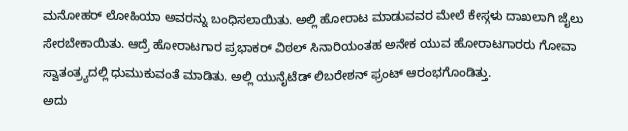ಮನೋಹರ್ ಲೋಹಿಯಾ ಅವರನ್ನು ಬಂಧಿಸಲಾಯಿತು. ಅಲ್ಲಿ ಹೋರಾಟ ಮಾಡುವವರ ಮೇಲೆ ಕೇಸ್ಗಳು ದಾಖಲಾಗಿ ಜೈಲು ಸೇರಬೇಕಾಯಿತು. ಆದ್ರೆ ಹೋರಾಟಗಾರ ಪ್ರಭಾಕರ್ ವಿಠಲ್ ಸಿನಾರಿಯಂತಹ ಅನೇಕ ಯುವ ಹೋರಾಟಗಾರರು ಗೋವಾ ಸ್ವಾತಂತ್ರ್ಯದಲ್ಲಿ ಧುಮುಕುವಂತೆ ಮಾಡಿತು. ಅಲ್ಲಿ ಯುನೈಟೆಡ್ ಲಿಬರೇಶನ್ ಫ್ರಂಟ್ ಆರಂಭಗೊಂಡಿತ್ತು.
ಅದು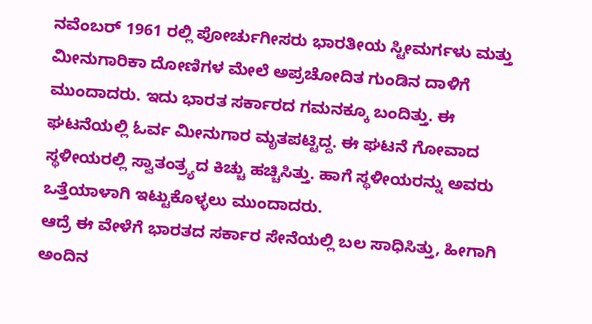ನವೆಂಬರ್ 1961 ರಲ್ಲಿ ಪೋರ್ಚುಗೀಸರು ಭಾರತೀಯ ಸ್ಟೀಮರ್ಗಳು ಮತ್ತು ಮೀನುಗಾರಿಕಾ ದೋಣಿಗಳ ಮೇಲೆ ಅಪ್ರಚೋದಿತ ಗುಂಡಿನ ದಾಳಿಗೆ ಮುಂದಾದರು. ಇದು ಭಾರತ ಸರ್ಕಾರದ ಗಮನಕ್ಕೂ ಬಂದಿತ್ತು. ಈ ಘಟನೆಯಲ್ಲಿ ಓರ್ವ ಮೀನುಗಾರ ಮೃತಪಟ್ಟಿದ್ದ. ಈ ಘಟನೆ ಗೋವಾದ ಸ್ಥಳೀಯರಲ್ಲಿ ಸ್ವಾತಂತ್ರ್ಯದ ಕಿಚ್ಚು ಹಚ್ಚಿಸಿತ್ತು. ಹಾಗೆ ಸ್ಥಳೀಯರನ್ನು ಅವರು ಒತ್ತೆಯಾಳಾಗಿ ಇಟ್ಟುಕೊಳ್ಳಲು ಮುಂದಾದರು.
ಆದ್ರೆ ಈ ವೇಳೆಗೆ ಭಾರತದ ಸರ್ಕಾರ ಸೇನೆಯಲ್ಲಿ ಬಲ ಸಾಧಿಸಿತ್ತು, ಹೀಗಾಗಿ ಅಂದಿನ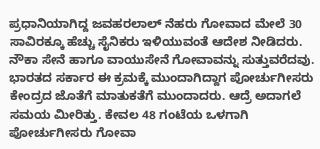ಪ್ರಧಾನಿಯಾಗಿದ್ದ ಜವಹರಲಾಲ್ ನೆಹರು ಗೋವಾದ ಮೇಲೆ 30 ಸಾವಿರಕ್ಕೂ ಹೆಚ್ಚು ಸೈನಿಕರು ಇಳಿಯುವಂತೆ ಆದೇಶ ನೀಡಿದರು. ನೌಕಾ ಸೇನೆ ಹಾಗೂ ವಾಯುಸೇನೆ ಗೋವಾವನ್ನು ಸುತ್ತುವರೆದವು. ಭಾರತದ ಸರ್ಕಾರ ಈ ಕ್ರಮಕ್ಕೆ ಮುಂದಾಗಿದ್ದಾಗ ಪೋರ್ಚುಗೀಸರು ಕೇಂದ್ರದ ಜೊತೆಗೆ ಮಾತುಕತೆಗೆ ಮುಂದಾದರು. ಆದ್ರೆ ಅದಾಗಲೆ ಸಮಯ ಮೀರಿತ್ತು. ಕೇವಲ 48 ಗಂಟೆಯ ಒಳಗಾಗಿ ಪೋರ್ಚುಗೀಸರು ಗೋವಾ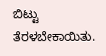ಬಿಟ್ಟು ತೆರಳಬೇಕಾಯಿತು.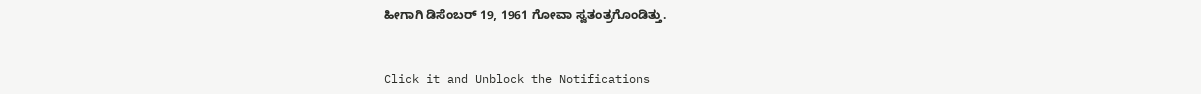ಹೀಗಾಗಿ ಡಿಸೆಂಬರ್ 19, 1961 ಗೋವಾ ಸ್ವತಂತ್ರಗೊಂಡಿತ್ತು.



Click it and Unblock the Notifications